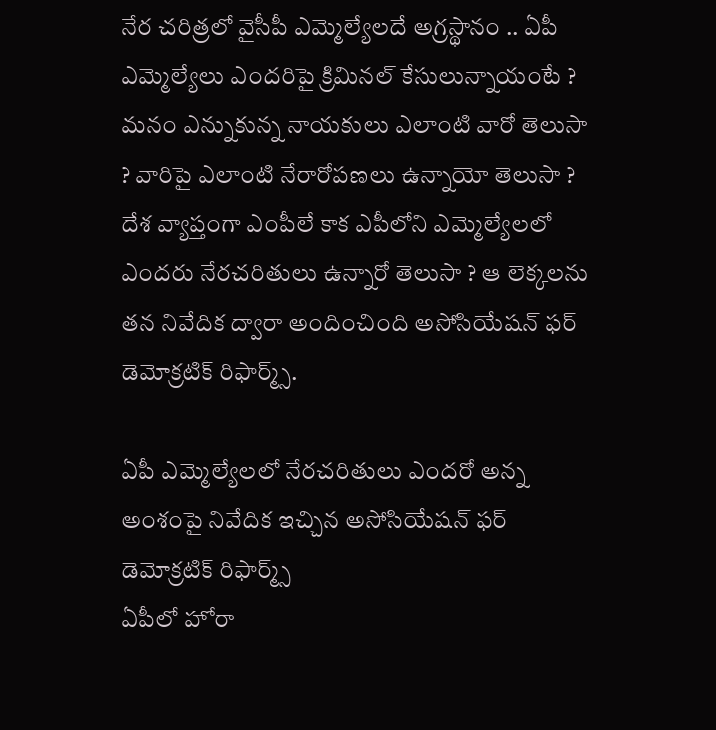నేర చరిత్రలో వైసీపీ ఎమ్మెల్యేలదే అగ్రస్థానం .. ఏపీ ఎమ్మెల్యేలు ఎందరిపై క్రిమినల్ కేసులున్నాయంటే ?
మనం ఎన్నుకున్న నాయకులు ఎలాంటి వారో తెలుసా ? వారిపై ఎలాంటి నేరారోపణలు ఉన్నాయో తెలుసా ? దేశ వ్యాప్తంగా ఎంపీలే కాక ఎపీలోని ఎమ్మెల్యేలలో ఎందరు నేరచరితులు ఉన్నారో తెలుసా ? ఆ లెక్కలను తన నివేదిక ద్వారా అందించింది అసోసియేషన్ ఫర్ డెమోక్రటిక్ రిఫార్మ్స్.

ఏపీ ఎమ్మెల్యేలలో నేరచరితులు ఎందరో అన్న అంశంపై నివేదిక ఇచ్చిన అసోసియేషన్ ఫర్ డెమోక్రటిక్ రిఫార్మ్స్
ఏపీలో హోరా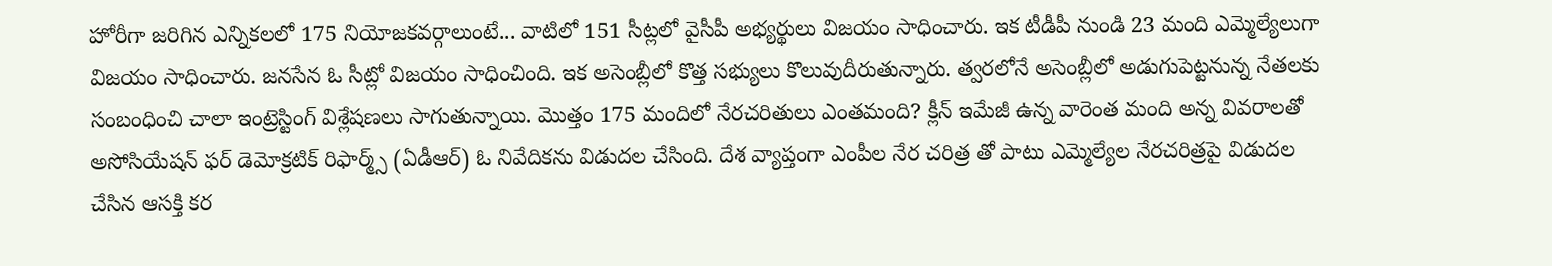హోరీగా జరిగిన ఎన్నికలలో 175 నియోజకవర్గాలుంటే... వాటిలో 151 సీట్లలో వైసీపీ అభ్యర్థులు విజయం సాధించారు. ఇక టీడీపీ నుండి 23 మంది ఎమ్మెల్యేలుగా విజయం సాధించారు. జనసేన ఓ సీట్లో విజయం సాధించింది. ఇక అసెంబ్లీలో కొత్త సభ్యులు కొలువుదీరుతున్నారు. త్వరలోనే అసెంబ్లీలో అడుగుపెట్టనున్న నేతలకు సంబంధించి చాలా ఇంట్రెస్టింగ్ విశ్లేషణలు సాగుతున్నాయి. మొత్తం 175 మందిలో నేరచరితులు ఎంతమంది? క్లీన్ ఇమేజీ ఉన్న వారెంత మంది అన్న వివరాలతో అసోసియేషన్ ఫర్ డెమోక్రటిక్ రిఫార్మ్స్ (ఏడీఆర్) ఓ నివేదికను విడుదల చేసింది. దేశ వ్యాప్తంగా ఎంపీల నేర చరిత్ర తో పాటు ఎమ్మెల్యేల నేరచరిత్రపై విడుదల చేసిన ఆసక్తి కర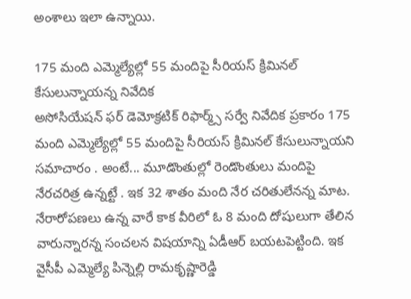అంశాలు ఇలా ఉన్నాయి.

175 మంది ఎమ్మెల్యేల్లో 55 మందిపై సీరియస్ క్రిమినల్ కేసులున్నాయన్న నివేదిక
అసోసియేషన్ ఫర్ డెమోక్రటిక్ రిఫార్మ్స్ సర్వే నివేదిక ప్రకారం 175 మంది ఎమ్మెల్యేల్లో 55 మందిపై సీరియస్ క్రిమినల్ కేసులున్నాయని సమాచారం . అంటే... మూడొంతుల్లో రెండొంతులు మందిపై నేరచరిత్ర ఉన్నట్టే . ఇక 32 శాతం మంది నేర చరితులేనన్న మాట. నేరారోపణలు ఉన్న వారే కాక వీరిలో ఓ 8 మంది దోషులుగా తేలిన వారున్నారన్న సంచలన విషయాన్ని ఏడీఆర్ బయటపెట్టింది. ఇక వైసీపీ ఎమ్మెల్యే పిన్నెల్లి రామకృష్ణారెడ్డి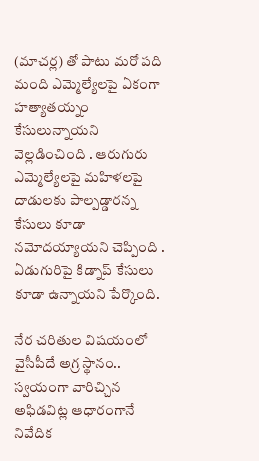(మాచర్ల) తో పాటు మరో పది మంది ఎమ్మెల్యేలపై ఏకంగా హత్యాతయ్నం కేసులున్నాయని వెల్లడించింది . ఆరుగురు ఎమ్మెల్యేలపై మహిళలపై దాడులకు పాల్పడ్డారన్న కేసులు కూడా నమోదయ్యాయని చెప్పింది . ఏడుగురిపై కిడ్నాప్ కేసులు కూడా ఉన్నాయని పేర్కొంది.

నేర చరితుల విషయంలో వైసీపీదే అగ్ర స్థానం.. స్వయంగా వారిచ్చిన అఫిడవిట్ల ఆధారంగానే నివేదిక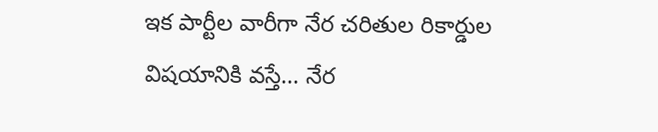ఇక పార్టీల వారీగా నేర చరితుల రికార్డుల విషయానికి వస్తే... నేర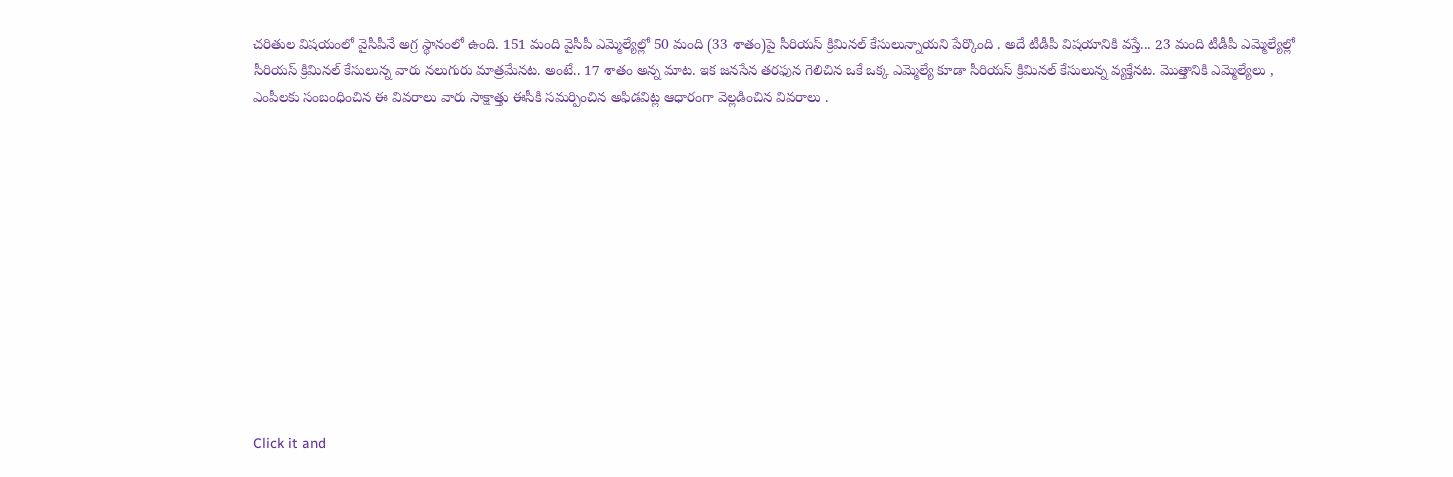చరితుల విషయంలో వైసీపీనే అగ్ర స్థానంలో ఉంది. 151 మంది వైసీపీ ఎమ్మెల్యేల్లో 50 మంది (33 శాతం)పై సీరియస్ క్రిమినల్ కేసులున్నాయని పేర్కొంది . అదే టీడీపీ విషయానికి వస్తే... 23 మంది టీడీపీ ఎమ్మెల్యేల్లో సీరియస్ క్రిమినల్ కేసులున్న వారు నలుగురు మాత్రమేనట. అంటే.. 17 శాతం అన్న మాట. ఇక జనసేన తరఫున గెలిచిన ఒకే ఒక్క ఎమ్మెల్యే కూడా సీరియస్ క్రిమినల్ కేసులున్న వ్యక్తేనట. మొత్తానికి ఎమ్మెల్యేలు , ఎంపీలకు సంబంధించిన ఈ వివరాలు వారు సాక్షాత్తు ఈసీకి సమర్పించిన అఫిడవిట్ల ఆధారంగా వెల్లడించిన వివరాలు .












Click it and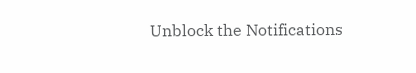Unblock the Notifications